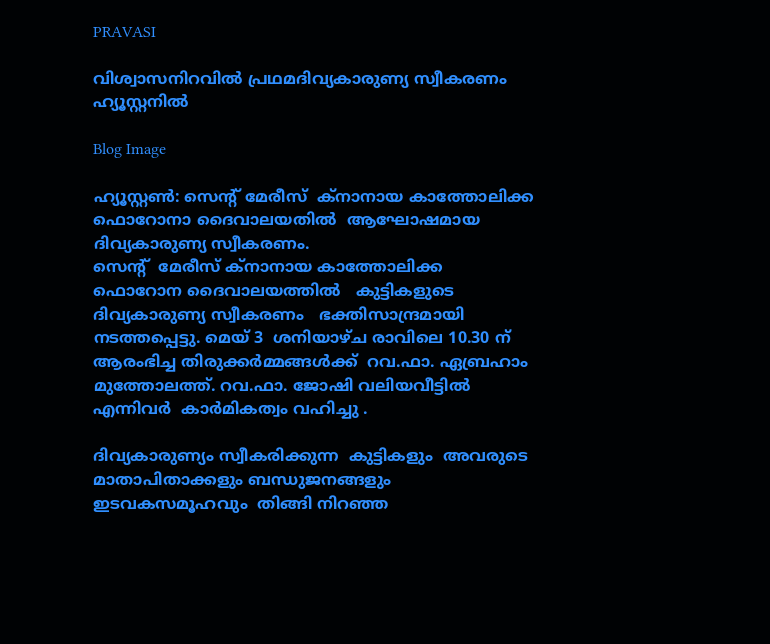PRAVASI

വിശ്വാസനിറവിൽ പ്രഥമദിവ്യകാരുണ്യ സ്വീകരണം ഹ്യൂസ്റ്റനിൽ

Blog Image

ഹ്യൂസ്റ്റൺ: സെന്റ് മേരീസ്  ക്നാനായ കാത്തോലിക്ക  ഫൊറോനാ ദൈവാലയതിൽ  ആഘോഷമായ ദിവ്യകാരുണ്യ സ്വീകരണം.
സെന്റ്  മേരീസ് ക്നാനായ കാത്തോലിക്ക  ഫൊറോന ദൈവാലയത്തിൽ   കുട്ടികളുടെ ദിവ്യകാരുണ്യ സ്വീകരണം   ഭക്തിസാന്ദ്രമായി നടത്തപ്പെട്ടു. മെയ് 3  ശനിയാഴ്ച രാവിലെ 10.30 ന്   ആരംഭിച്ച തിരുക്കർമ്മങ്ങൾക്ക്  റവ.ഫാ. ഏബ്രഹാം മുത്തോലത്ത്. റവ.ഫാ. ജോഷി വലിയവീട്ടിൽ  എന്നിവർ  കാർമികത്വം വഹിച്ചു .

ദിവ്യകാരുണ്യം സ്വീകരിക്കുന്ന  കുട്ടികളും  അവരുടെ മാതാപിതാക്കളും ബന്ധുജനങ്ങളും ഇടവകസമൂഹവും  തിങ്ങി നിറഞ്ഞ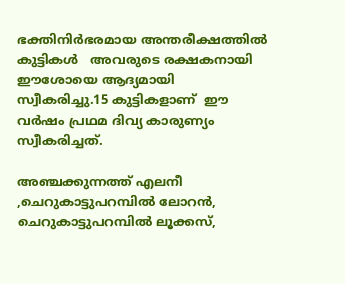ഭക്തിനിർഭരമായ അന്തരീക്ഷത്തിൽ കുട്ടികൾ   അവരുടെ രക്ഷകനായി ഈശോയെ ആദ്യമായി സ്വീകരിച്ചു.15 കുട്ടികളാണ്‌  ഈ വർഷം പ്രഥമ ദിവ്യ കാരുണ്യം   സ്വീകരിച്ചത്.

അഞ്ചക്കുന്നത്ത് എലനീ  ,ചെറുകാട്ടുപറമ്പിൽ ലോറൻ, ചെറുകാട്ടുപറമ്പിൽ ലൂക്കസ്,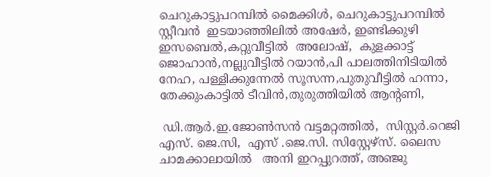ചെറുകാട്ടുപറമ്പിൽ മൈക്കിൾ, ചെറുകാട്ടുപറമ്പിൽ സ്റ്റീവൻ  ഇടയാഞ്ഞിലിൽ അഷേർ, ഇണ്ടിക്കുഴി ഇസബെൽ,കറ്റുവീട്ടിൽ  അലോഷ്,  കുളക്കാട്ട് ജൊഹാൻ,നല്ലുവീട്ടിൽ റയാൻ,പി പാലത്തിനിടിയിൽ നേഹ, പള്ളിക്കുന്നേൽ സൂസന്ന,പുതുവീട്ടിൽ ഹന്നാ, തേക്കുംകാട്ടിൽ ടീവിൻ,തുരുത്തിയിൽ ആന്റണി,

 ഡി.ആർ.ഇ.ജോൺസൻ വട്ടമറ്റത്തിൽ,  സിസ്റ്റർ.റെജി എസ്. ജെ.സി,  എസ് .ജെ.സി. സിസ്റ്റേഴ്സ്. ലൈസ ചാമക്കാലായിൽ   അനി ഇറപ്പുറത്ത്, അഞ്ജു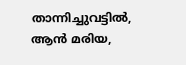താന്നിച്ചുവട്ടിൽ, ആൻ മരിയ,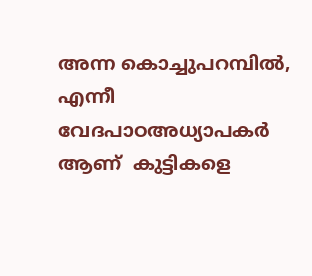അന്ന കൊച്ചുപറമ്പിൽ, എന്നീ വേദപാഠഅധ്യാപകർ  ആണ്  കുട്ടികളെ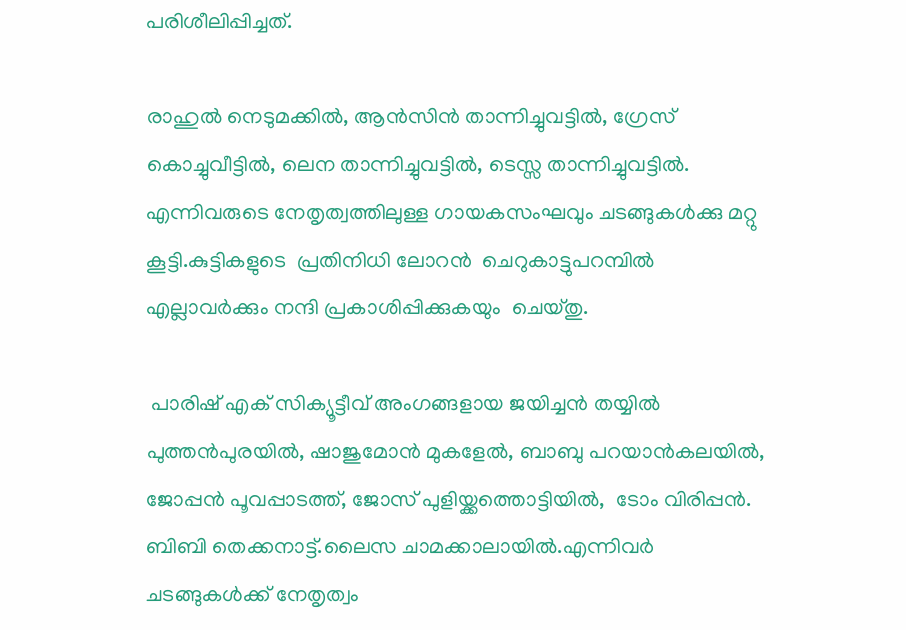പരിശീലിപ്പിച്ചത്.

രാഹുൽ നെടുമക്കിൽ, ആൻസിൻ താന്നിച്ചുവട്ടിൽ, ഗ്രേസ് കൊച്ചുവീട്ടിൽ, ലെന താന്നിച്ചുവട്ടിൽ, ടെസ്സ താന്നിച്ചുവട്ടിൽ.   എന്നിവരുടെ നേതൃത്വത്തിലുള്ള ഗായകസംഘവും ചടങ്ങുകൾക്കു മറ്റു കൂട്ടി.കുട്ടികളുടെ  പ്രതിനിധി ലോറൻ  ചെറുകാട്ടുപറമ്പിൽ  എല്ലാവർക്കും നന്ദി പ്രകാശിപ്പിക്കുകയും  ചെയ്‌തു.

 പാരിഷ് എക് സിക്യൂട്ടീവ് അംഗങ്ങളായ ജയിച്ചൻ തയ്യിൽ പുത്തൻപുരയിൽ, ഷാജുമോൻ മുകളേൽ, ബാബു പറയാൻകലയിൽ, ജോപ്പൻ പൂവപ്പാടത്ത്, ജോസ് പുളിയ്ക്കത്തൊട്ടിയിൽ,  ടോം വിരിപ്പൻ. ബിബി തെക്കനാട്ട്.ലൈസ ചാമക്കാലായിൽ.എന്നിവർ ചടങ്ങുകൾക്ക് നേതൃത്വം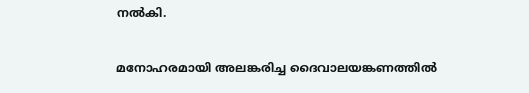നൽകി.

മനോഹരമായി അലങ്കരിച്ച ദൈവാലയങ്കണത്തിൽ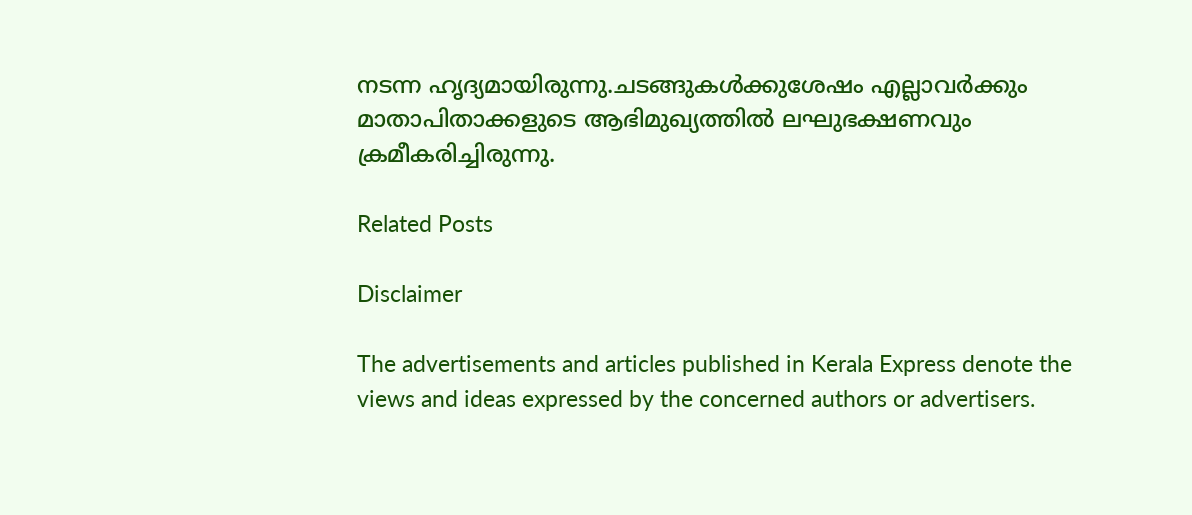നടന്ന ഹൃദ്യമായിരുന്നു.ചടങ്ങുകൾക്കുശേഷം എല്ലാവർക്കും  മാതാപിതാക്കളുടെ ആഭിമുഖ്യത്തിൽ ലഘുഭക്ഷണവും ക്രമീകരിച്ചിരുന്നു.

Related Posts

Disclaimer

The advertisements and articles published in Kerala Express denote the views and ideas expressed by the concerned authors or advertisers.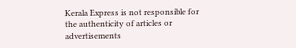Kerala Express is not responsible for the authenticity of articles or advertisements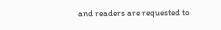and readers are requested to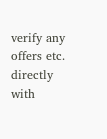verify any offers etc. directly with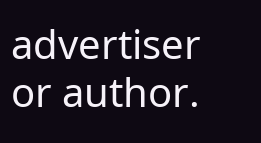advertiser or author.